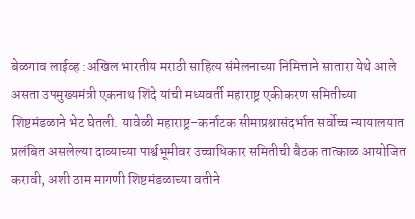बेळगाव लाईव्ह :अखिल भारतीय मराठी साहित्य संमेलनाच्या निमित्ताने सातारा येथे आले असता उपमुख्यमंत्री एकनाथ शिंदे यांची मध्यवर्ती महाराष्ट्र एकीकरण समितीच्या शिष्टमंडळाने भेट घेतली. यावेळी महाराष्ट्र–कर्नाटक सीमाप्रश्नासंदर्भात सर्वोच्च न्यायालयात प्रलंबित असलेल्या दाव्याच्या पार्श्वभूमीवर उच्चाधिकार समितीची बैठक तात्काळ आयोजित करावी, अशी ठाम मागणी शिष्टमंडळाच्या वतीने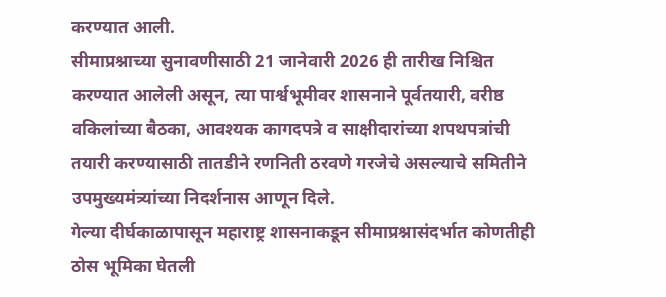करण्यात आली.
सीमाप्रश्नाच्या सुनावणीसाठी 21 जानेवारी 2026 ही तारीख निश्चित करण्यात आलेली असून, त्या पार्श्वभूमीवर शासनाने पूर्वतयारी, वरीष्ठ वकिलांच्या बैठका, आवश्यक कागदपत्रे व साक्षीदारांच्या शपथपत्रांची तयारी करण्यासाठी तातडीने रणनिती ठरवणे गरजेचे असल्याचे समितीने उपमुख्यमंत्र्यांच्या निदर्शनास आणून दिले.
गेल्या दीर्घकाळापासून महाराष्ट्र शासनाकडून सीमाप्रश्नासंदर्भात कोणतीही ठोस भूमिका घेतली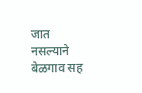जात नसल्याने बेळगाव सह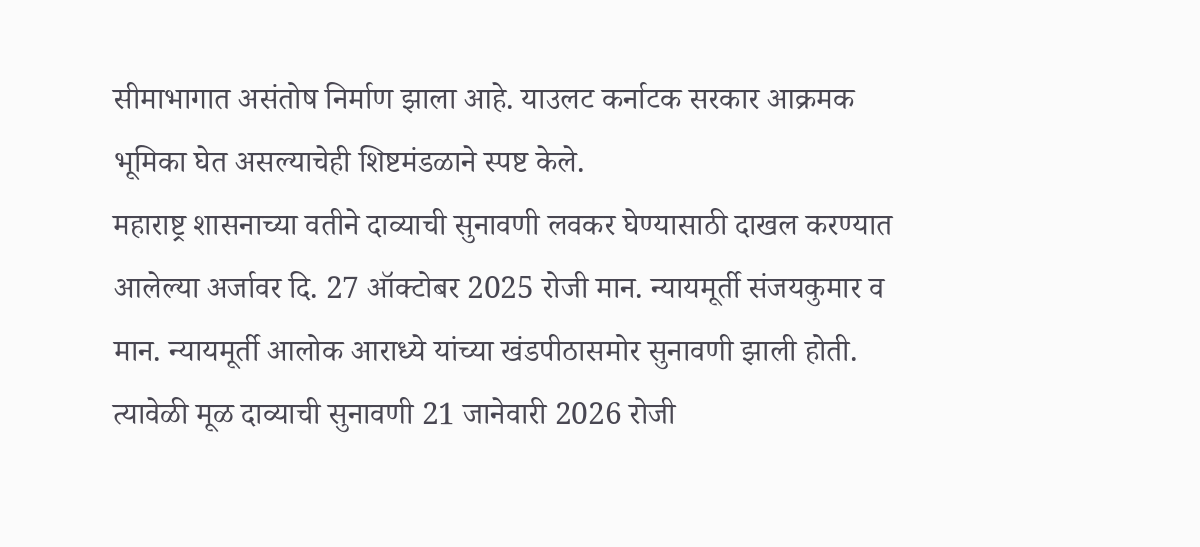सीमाभागात असंतोष निर्माण झाला आहे. याउलट कर्नाटक सरकार आक्रमक भूमिका घेत असल्याचेही शिष्टमंडळाने स्पष्ट केले.
महाराष्ट्र शासनाच्या वतीने दाव्याची सुनावणी लवकर घेण्यासाठी दाखल करण्यात आलेल्या अर्जावर दि. 27 ऑक्टोबर 2025 रोजी मान. न्यायमूर्ती संजयकुमार व मान. न्यायमूर्ती आलोक आराध्ये यांच्या खंडपीठासमोर सुनावणी झाली होती. त्यावेळी मूळ दाव्याची सुनावणी 21 जानेवारी 2026 रोजी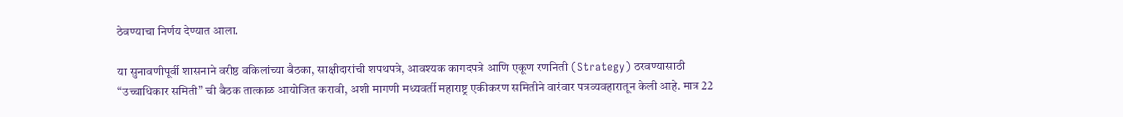ठेवण्याचा निर्णय देण्यात आला.

या सुनावणीपूर्वी शासनाने वरीष्ठ वकिलांच्या बैठका, साक्षीदारांची शपथपत्रे, आवश्यक कागदपत्रे आणि एकूण रणनिती (Strategy) ठरवण्यासाठी “उच्चाधिकार समिती” ची बैठक तात्काळ आयोजित करावी, अशी मागणी मध्यवर्ती महाराष्ट्र एकीकरण समितीने वारंवार पत्रव्यवहारातून केली आहे. मात्र 22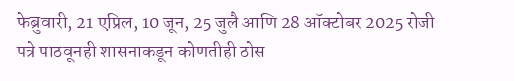फेब्रुवारी, 21 एप्रिल, 10 जून, 25 जुलै आणि 28 ऑक्टोबर 2025 रोजी पत्रे पाठवूनही शासनाकडून कोणतीही ठोस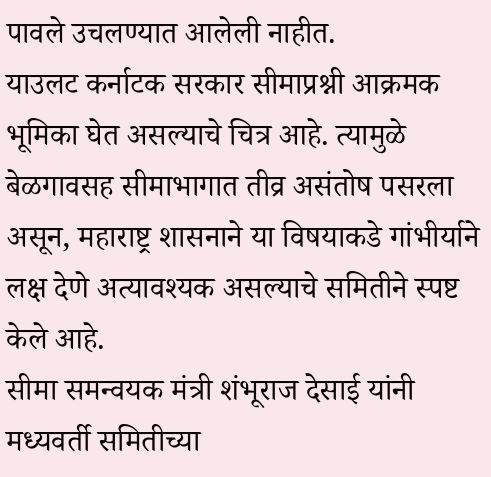पावले उचलण्यात आलेली नाहीत.
याउलट कर्नाटक सरकार सीमाप्रश्नी आक्रमक भूमिका घेत असल्याचे चित्र आहे. त्यामुळे बेळगावसह सीमाभागात तीव्र असंतोष पसरला असून, महाराष्ट्र शासनाने या विषयाकडे गांभीर्याने लक्ष देणे अत्यावश्यक असल्याचे समितीने स्पष्ट केले आहे.
सीमा समन्वयक मंत्री शंभूराज देसाई यांनी मध्यवर्ती समितीच्या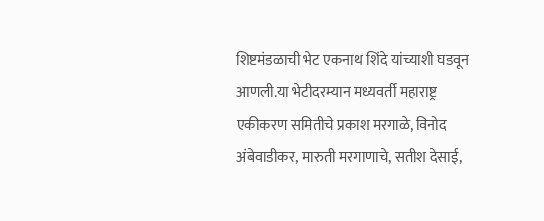शिष्टमंडळाची भेट एकनाथ शिंदे यांच्याशी घडवून आणली.या भेटीदरम्यान मध्यवर्ती महाराष्ट्र एकीकरण समितीचे प्रकाश मरगाळे, विनोद अंबेवाडीकर, मारुती मरगाणाचे, सतीश देसाई,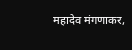महादेव मंगणाकर,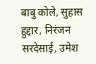बाबु कोले, सुहास हुद्दार, निरंजन सरदेसाई, उमेश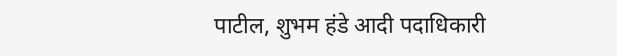पाटील, शुभम हंडे आदी पदाधिकारी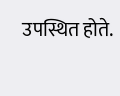उपस्थित होते.